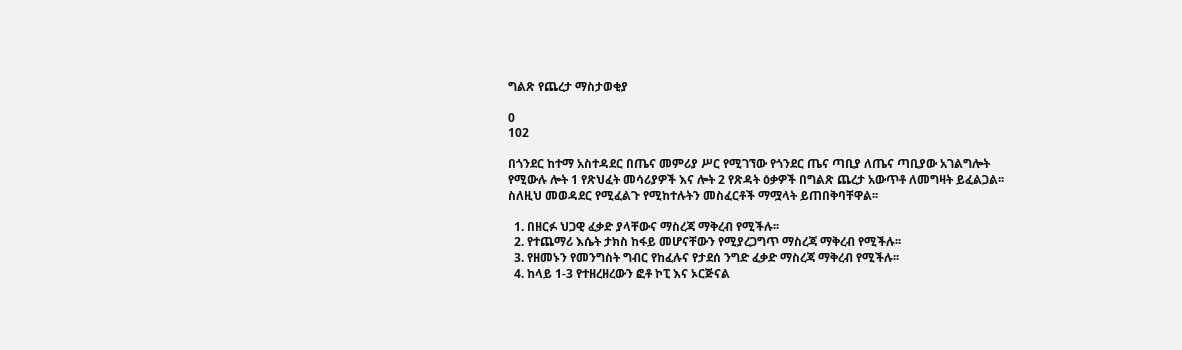ግልጽ የጨረታ ማስታወቂያ

0
102

በጎንደር ከተማ አስተዳደር በጤና መምሪያ ሥር የሚገኘው የጎንደር ጤና ጣቢያ ለጤና ጣቢያው አገልግሎት የሚውሉ ሎት 1 የጽህፈት መሳሪያዎች እና ሎት 2 የጽዳት ዕቃዎች በግልጽ ጨረታ አውጥቶ ለመግዛት ይፈልጋል፡፡ ስለዚህ መወዳደር የሚፈልጉ የሚከተሉትን መስፈርቶች ማሟላት ይጠበቅባቸዋል፡፡

  1. በዘርፉ ህጋዊ ፈቃድ ያላቸውና ማስረጃ ማቅረብ የሚችሉ፡፡
  2. የተጨማሪ እሴት ታክስ ከፋይ መሆናቸውን የሚያረጋግጥ ማስረጃ ማቅረብ የሚችሉ፡፡
  3. የዘመኑን የመንግስት ግብር የከፈሉና የታደሰ ንግድ ፈቃድ ማስረጃ ማቅረብ የሚችሉ፡፡
  4. ከላይ 1-3 የተዘረዘረውን ፎቶ ኮፒ እና ኦርጅናል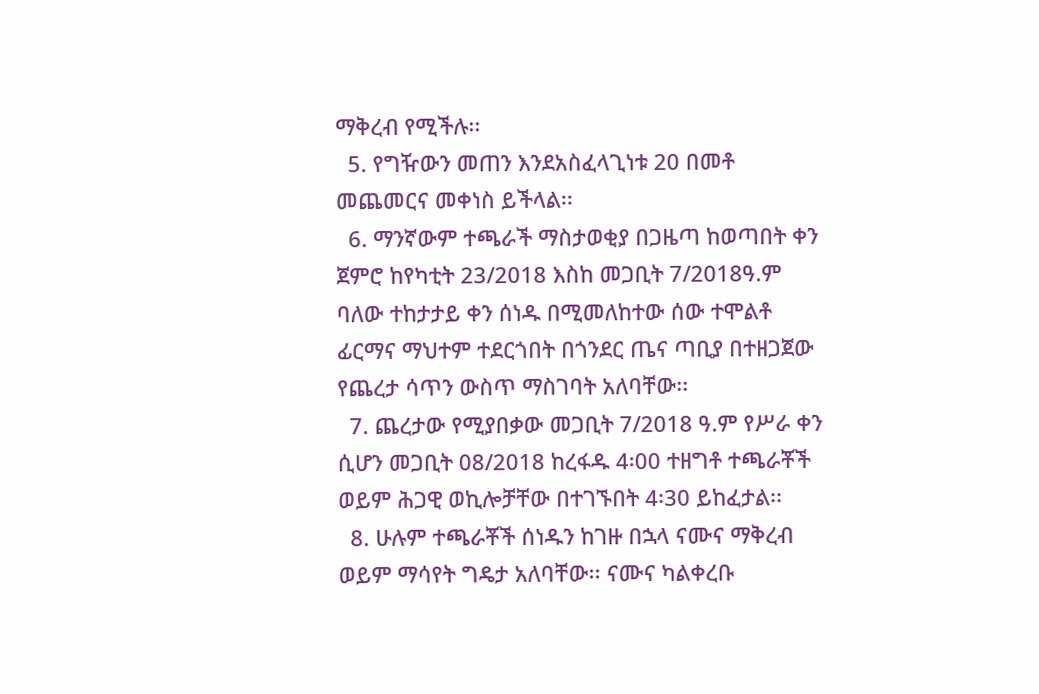ማቅረብ የሚችሉ፡፡
  5. የግዥውን መጠን እንደአስፈላጊነቱ 20 በመቶ መጨመርና መቀነስ ይችላል፡፡
  6. ማንኛውም ተጫራች ማስታወቂያ በጋዜጣ ከወጣበት ቀን ጀምሮ ከየካቲት 23/2018 እስከ መጋቢት 7/2018ዓ.ም ባለው ተከታታይ ቀን ሰነዱ በሚመለከተው ሰው ተሞልቶ ፊርማና ማህተም ተደርጎበት በጎንደር ጤና ጣቢያ በተዘጋጀው የጨረታ ሳጥን ውስጥ ማስገባት አለባቸው፡፡
  7. ጨረታው የሚያበቃው መጋቢት 7/2018 ዓ.ም የሥራ ቀን ሲሆን መጋቢት 08/2018 ከረፋዱ 4፡00 ተዘግቶ ተጫራቾች ወይም ሕጋዊ ወኪሎቻቸው በተገኙበት 4፡30 ይከፈታል፡፡
  8. ሁሉም ተጫራቾች ሰነዱን ከገዙ በኋላ ናሙና ማቅረብ ወይም ማሳየት ግዴታ አለባቸው፡፡ ናሙና ካልቀረቡ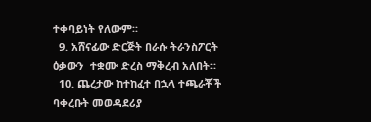ተቀባይነት የለውም፡፡
  9. አሸናፊው ድርጅት በራሱ ትራንስፖርት ዕቃውን  ተቋሙ ድረስ ማቅረብ አለበት፡፡
  10. ጨረታው ከተከፈተ በኋላ ተጫራቾች ባቀረቡት መወዳደሪያ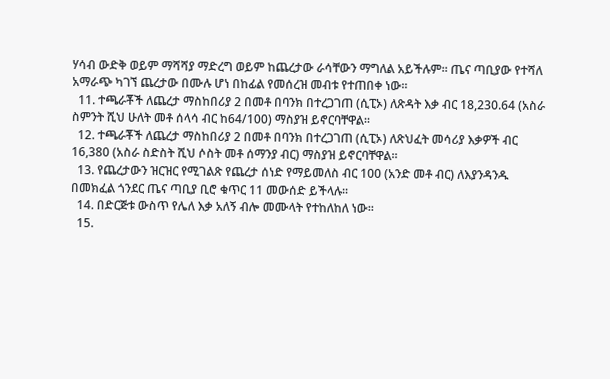ሃሳብ ውድቅ ወይም ማሻሻያ ማድረግ ወይም ከጨረታው ራሳቸውን ማግለል አይችሉም፡፡ ጤና ጣቢያው የተሻለ አማራጭ ካገኘ ጨረታው በሙሉ ሆነ በከፊል የመሰረዝ መብቱ የተጠበቀ ነው፡፡
  11. ተጫራቾች ለጨረታ ማስከበሪያ 2 በመቶ በባንክ በተረጋገጠ (ሲፒኦ) ለጽዳት እቃ ብር 18,230.64 (አስራ ስምንት ሺህ ሁለት መቶ ሰላሳ ብር ከ64/100) ማስያዝ ይኖርባቸዋል፡፡
  12. ተጫራቾች ለጨረታ ማስከበሪያ 2 በመቶ በባንክ በተረጋገጠ (ሲፒኦ) ለጽህፈት መሳሪያ እቃዎች ብር 16,380 (አስራ ስድስት ሺህ ሶስት መቶ ሰማንያ ብር) ማስያዝ ይኖርባቸዋል፡፡
  13. የጨረታውን ዝርዝር የሚገልጽ የጨረታ ሰነድ የማይመለስ ብር 100 (አንድ መቶ ብር) ለእያንዳንዱ በመክፈል ጎንደር ጤና ጣቢያ ቢሮ ቁጥር 11 መውሰድ ይችላሉ፡፡
  14. በድርጅቱ ውስጥ የሌለ እቃ አለኝ ብሎ መሙላት የተከለከለ ነው፡፡
  15.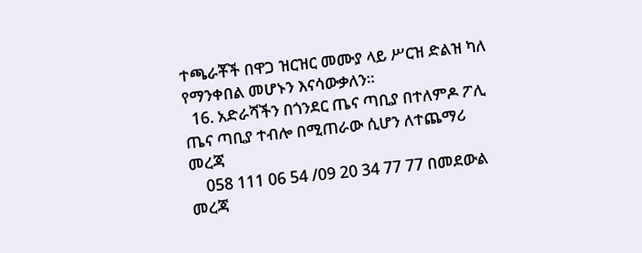ተጫራቾች በዋጋ ዝርዝር መሙያ ላይ ሥርዝ ድልዝ ካለ የማንቀበል መሆኑን እናሳውቃለን፡፡
  16. አድራሻችን በጎንደር ጤና ጣቢያ በተለምዶ ፖሊ ጤና ጣቢያ ተብሎ በሚጠራው ሲሆን ለተጨማሪ መረጃ
    058 111 06 54 /09 20 34 77 77 በመደውል መረጃ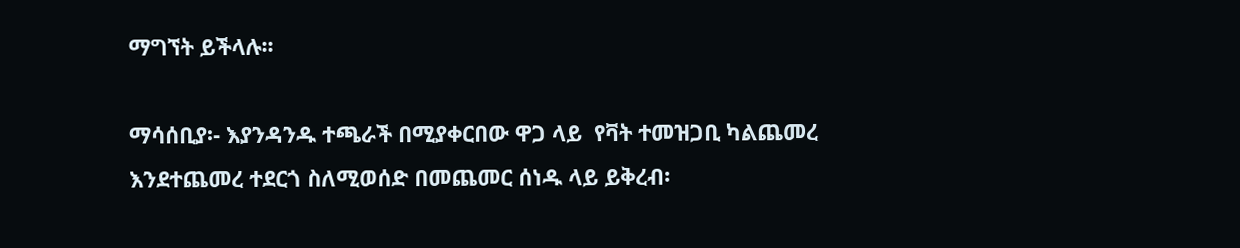ማግኘት ይችላሉ፡፡

ማሳሰቢያ፡- እያንዳንዱ ተጫራች በሚያቀርበው ዋጋ ላይ  የቫት ተመዝጋቢ ካልጨመረ እንደተጨመረ ተደርጎ ስለሚወሰድ በመጨመር ሰነዱ ላይ ይቅረብ፡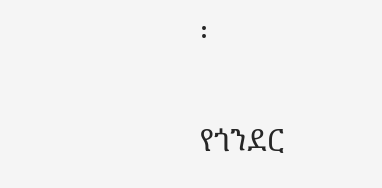፡

የጎንደር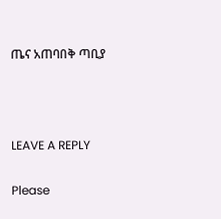ጤና አጠባበቅ ጣቢያ



LEAVE A REPLY

Please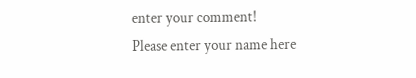enter your comment!
Please enter your name here